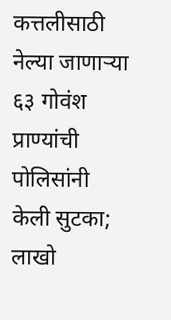कत्तलीसाठी नेल्या जाणाऱ्या ६३ गोवंश प्राण्यांची पोलिसांनी केली सुटका; लाखो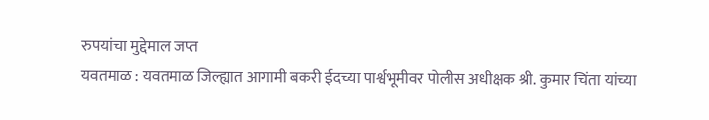रुपयांचा मुद्देमाल जप्त
यवतमाळ : यवतमाळ जिल्ह्यात आगामी बकरी ईदच्या पार्श्वभूमीवर पोलीस अधीक्षक श्री. कुमार चिंता यांच्या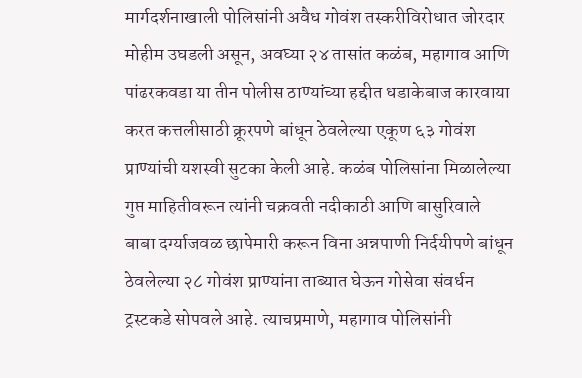मार्गदर्शनाखाली पोलिसांनी अवैध गोवंश तस्करीविरोधात जोरदार मोहीम उघडली असून, अवघ्या २४ तासांत कळंब, महागाव आणि पांढरकवडा या तीन पोलीस ठाण्यांच्या हद्दीत धडाकेबाज कारवाया करत कत्तलीसाठी क्रूरपणे बांधून ठेवलेल्या एकूण ६३ गोवंश प्राण्यांची यशस्वी सुटका केली आहे. कळंब पोलिसांना मिळालेल्या गुप्त माहितीवरून त्यांनी चक्रवती नदीकाठी आणि बासुरिवाले बाबा दर्ग्याजवळ छापेमारी करून विना अन्नपाणी निर्दयीपणे बांधून ठेवलेल्या २८ गोवंश प्राण्यांना ताब्यात घेऊन गोसेवा संवर्धन ट्रस्टकडे सोपवले आहे. त्याचप्रमाणे, महागाव पोलिसांनी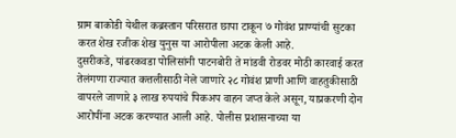ग्राम बाकोडी येथील कब्रस्तान परिसरात छापा टाकून ७ गोवंश प्राण्यांची सुटका करत शेख रजीक शेख युनुस या आरोपीला अटक केली आहे.
दुसरीकडे, पांढरकवडा पोलिसांनी पाटनबोरी ते मांडवी रोडवर मोठी कारवाई करत तेलंगणा राज्यात कत्तलीसाठी नेले जाणारे २८ गोवंश प्राणी आणि वाहतुकीसाठी वापरले जाणारे ३ लाख रुपयांचे पिकअप वाहन जप्त केले असून, याप्रकरणी दोन आरोपींना अटक करण्यात आली आहे. पोलीस प्रशासनाच्या या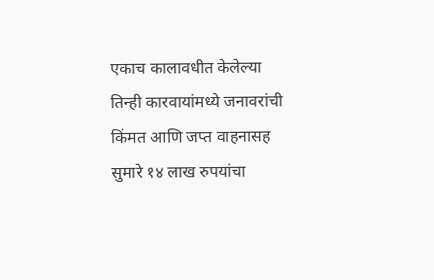एकाच कालावधीत केलेल्या तिन्ही कारवायांमध्ये जनावरांची किंमत आणि जप्त वाहनासह सुमारे १४ लाख रुपयांचा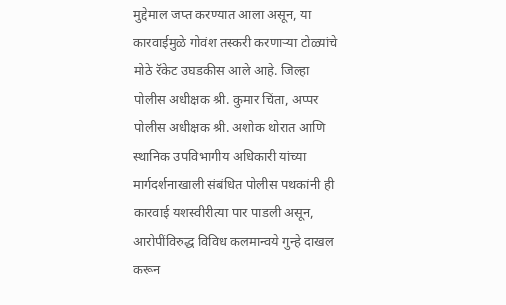मुद्देमाल जप्त करण्यात आला असून, या कारवाईमुळे गोवंश तस्करी करणाऱ्या टोळ्यांचे मोठे रॅकेट उघडकीस आले आहे. जिल्हा पोलीस अधीक्षक श्री. कुमार चिंता, अप्पर पोलीस अधीक्षक श्री. अशोक थोरात आणि स्थानिक उपविभागीय अधिकारी यांच्या मार्गदर्शनाखाली संबंधित पोलीस पथकांनी ही कारवाई यशस्वीरीत्या पार पाडली असून, आरोपींविरुद्ध विविध कलमान्वये गुन्हे दाखल करून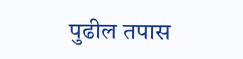पुढील तपास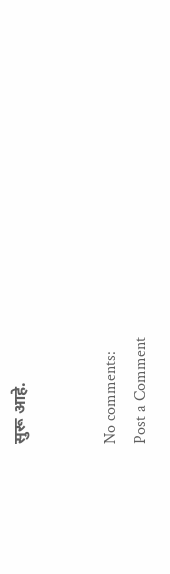सुरू आहे.


No comments:
Post a Comment